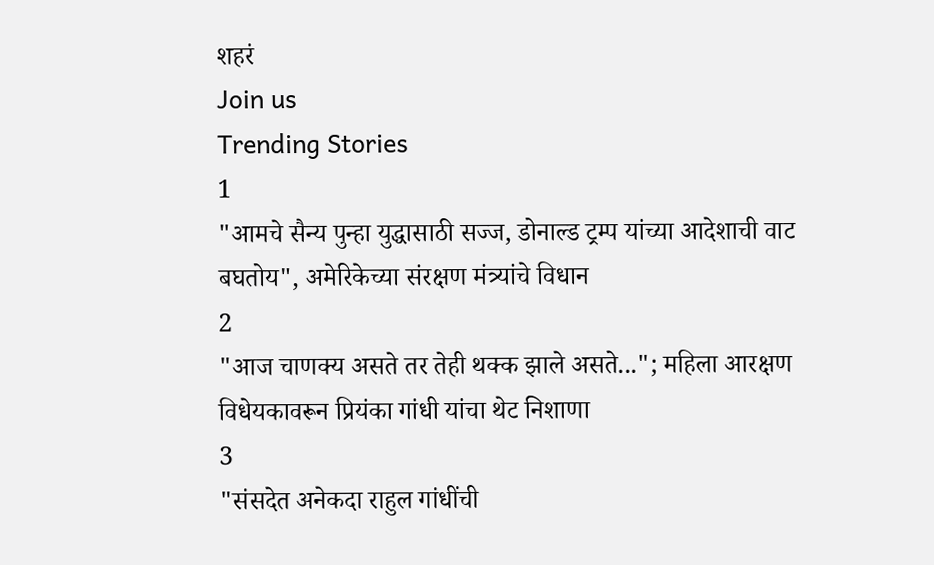शहरं
Join us
Trending Stories
1
"आमचे सैन्य पुन्हा युद्धासाठी सज्ज, डोनाल्ड ट्रम्प यांच्या आदेशाची वाट बघतोय", अमेरिकेच्या संरक्षण मंत्र्यांचे विधान
2
"आज चाणक्य असते तर तेही थक्क झाले असते..."; महिला आरक्षण विधेयकावरून प्रियंका गांधी यांचा थेट निशाणा
3
"संसदेत अनेकदा राहुल गांधींची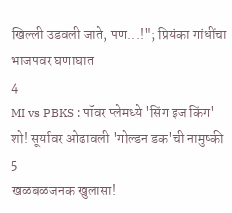खिल्ली उडवली जाते, पण...!"; प्रियंका गांधींचा भाजपवर घणाघात
4
MI vs PBKS : पॉवर प्लेमध्ये 'सिंग इज किंग' शो! सूर्यावर ओढावली 'गोल्डन डक'ची नामुष्की
5
खळबळजनक खुलासा!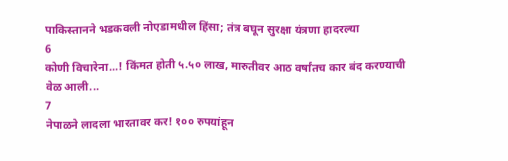पाकिस्तानने भडकवली नोएडामधील हिंसा; तंत्र बघून सुरक्षा यंत्रणा हादरल्या
6
कोणी विचारेना...! किंमत होती ५.५० लाख, मारुतीवर आठ वर्षांतच कार बंद करण्याची वेळ आली...
7
नेपाळने लादला भारतावर कर! १०० रुपयांहून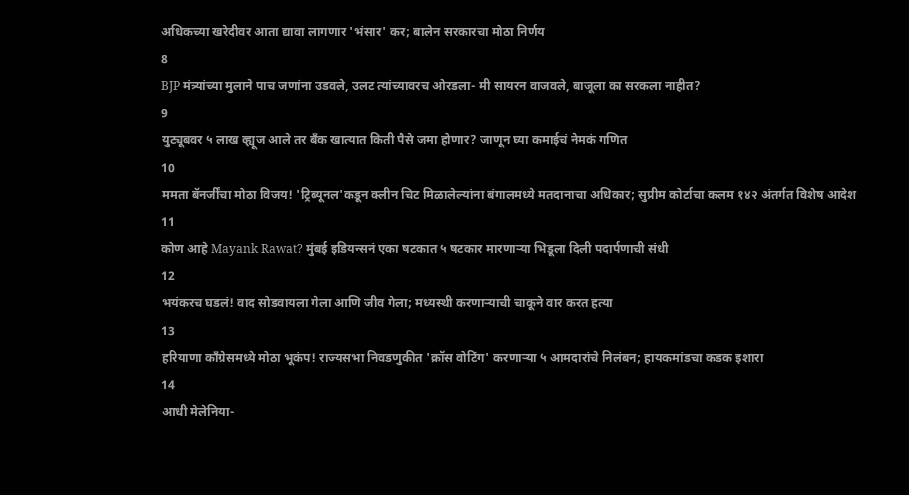अधिकच्या खरेदीवर आता द्यावा लागणार 'भंसार' कर; बालेन सरकारचा मोठा निर्णय
8
BJP मंत्र्यांच्या मुलाने पाच जणांना उडवले, उलट त्यांच्यावरच ओरडला- मी सायरन वाजवले, बाजूला का सरकला नाहीत?
9
युट्यूबवर ५ लाख व्ह्यूज आले तर बँक खात्यात किती पैसे जमा होणार? जाणून घ्या कमाईचं नेमकं गणित
10
ममता बॅनर्जींचा मोठा विजय! 'ट्रिब्यूनल'कडून क्लीन चिट मिळालेल्यांना बंगालमध्ये मतदानाचा अधिकार; सुप्रीम कोर्टाचा कलम १४२ अंतर्गत विशेष आदेश
11
कोण आहे Mayank Rawat? मुंबई इडियन्सनं एका षटकात ५ षटकार मारणाऱ्या भिडूला दिली पदार्पणाची संधी
12
भयंकरच घडलं! वाद सोडवायला गेला आणि जीव गेला; मध्यस्थी करणाऱ्याची चाकूने वार करत हत्या
13
हरियाणा काँग्रेसमध्ये मोठा भूकंप! राज्यसभा निवडणुकीत 'क्रॉस वोटिंग' करणाऱ्या ५ आमदारांचे निलंबन; हायकमांडचा कडक इशारा
14
आधी मेलेनिया-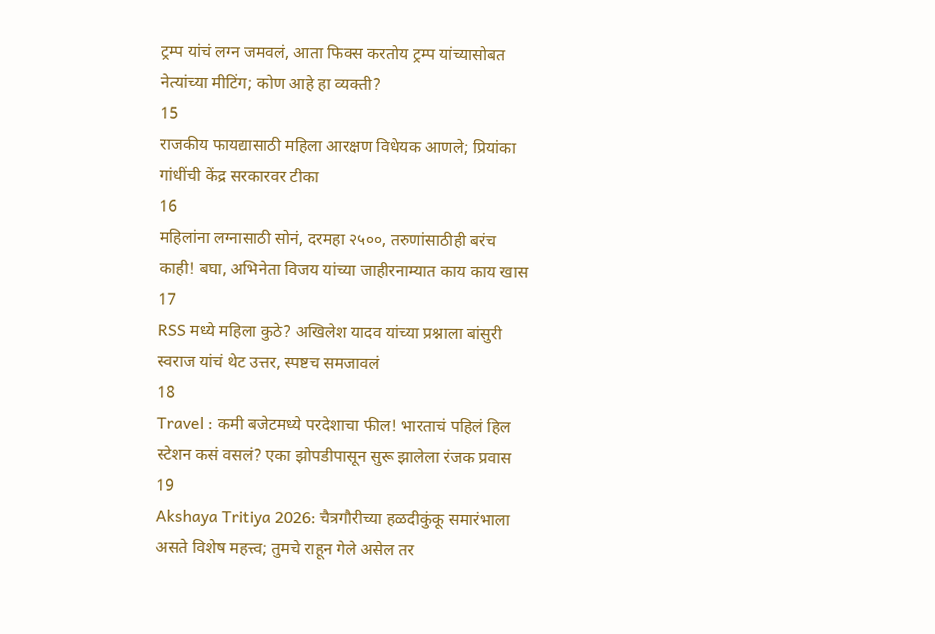ट्रम्प यांचं लग्न जमवलं, आता फिक्स करतोय ट्रम्प यांच्यासोबत नेत्यांच्या मीटिंग; कोण आहे हा व्यक्ती?
15
राजकीय फायद्यासाठी महिला आरक्षण विधेयक आणले; प्रियांका गांधींची केंद्र सरकारवर टीका
16
महिलांना लग्नासाठी सोनं, दरमहा २५००, तरुणांसाठीही बरंच काही! बघा, अभिनेता विजय यांच्या जाहीरनाम्यात काय काय खास
17
RSS मध्ये महिला कुठे? अखिलेश यादव यांच्या प्रश्नाला बांसुरी स्वराज यांचं थेट उत्तर, स्पष्टच समजावलं
18
Travel : कमी बजेटमध्ये परदेशाचा फील! भारताचं पहिलं हिल स्टेशन कसं वसलं? एका झोपडीपासून सुरू झालेला रंजक प्रवास
19
Akshaya Tritiya 2026: चैत्रगौरीच्या हळदीकुंकू समारंभाला असते विशेष महत्त्व; तुमचे राहून गेले असेल तर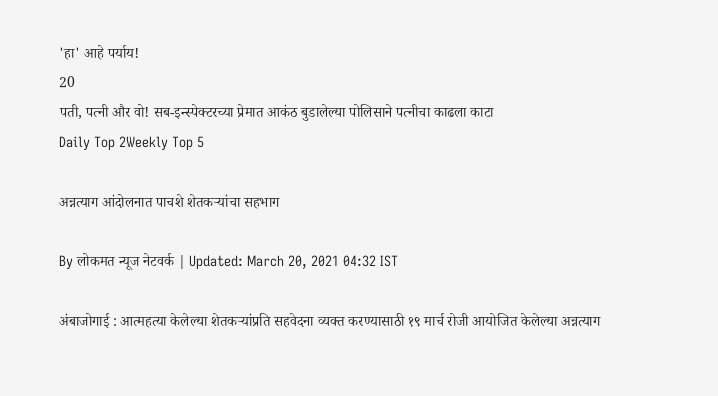'हा' आहे पर्याय!
20
पती, पत्नी और वो! सब-इन्स्पेक्टरच्या प्रेमात आकंठ बुडालेल्या पोलिसाने पत्नीचा काढला काटा
Daily Top 2Weekly Top 5

अन्नत्याग आंदोलनात पाचशे शेतकऱ्यांचा सहभाग

By लोकमत न्यूज नेटवर्क | Updated: March 20, 2021 04:32 IST

अंबाजोगाई : आत्महत्या केलेल्या शेतकऱ्यांप्रति सहवेदना व्यक्त करण्यासाठी १९ मार्च रोजी आयोजित केलेल्या अन्नत्याग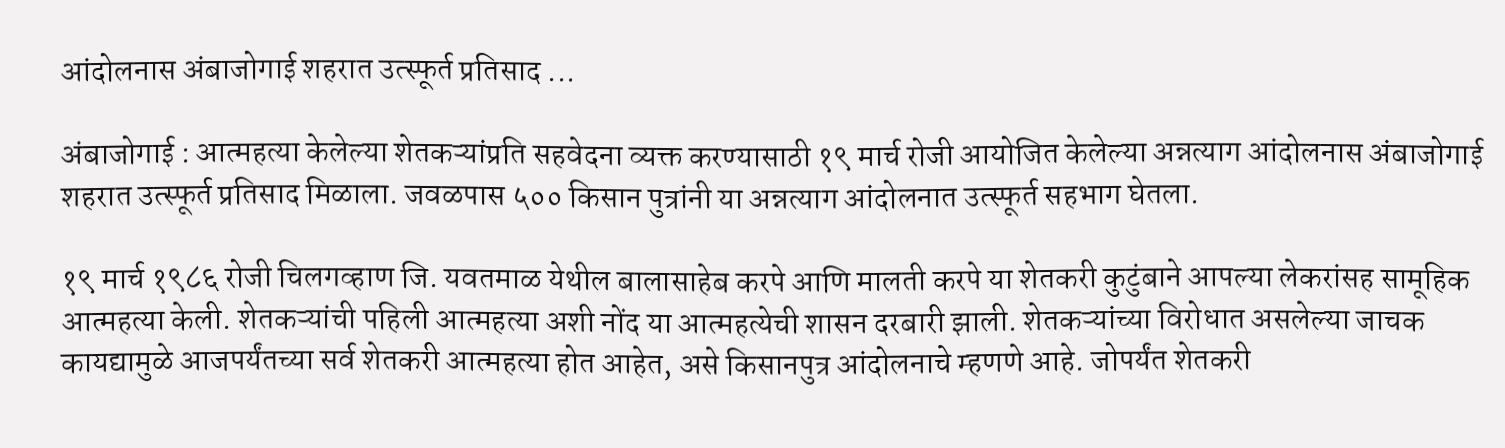आंदोलनास अंबाजोगाई शहरात उत्स्फूर्त प्रतिसाद ...

अंबाजोगाई : आत्महत्या केलेल्या शेतकऱ्यांप्रति सहवेदना व्यक्त करण्यासाठी १९ मार्च रोजी आयोजित केलेल्या अन्नत्याग आंदोलनास अंबाजोगाई शहरात उत्स्फूर्त प्रतिसाद मिळाला. जवळपास ५०० किसान पुत्रांनी या अन्नत्याग आंदोलनात उत्स्फूर्त सहभाग घेतला.

१९ मार्च १९८६ रोजी चिलगव्हाण जि. यवतमाळ येथील बालासाहेब करपे आणि मालती करपे या शेतकरी कुटुंबाने आपल्या लेकरांसह सामूहिक आत्महत्या केली. शेतकऱ्यांची पहिली आत्महत्या अशी नोंद या आत्महत्येची शासन दरबारी झाली. शेतकऱ्यांच्या विरोधात असलेल्या जाचक कायद्यामुळे आजपर्यंतच्या सर्व शेतकरी आत्महत्या होत आहेत, असे किसानपुत्र आंदोलनाचे म्हणणे आहे. जोपर्यंत शेतकरी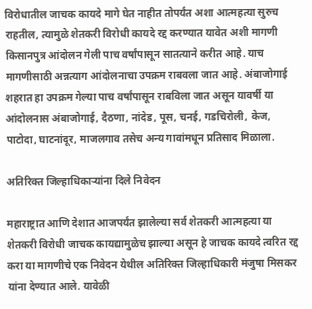विरोधातील जाचक कायदे मागे घेत नाहीत तोपर्यंत अशा आत्महत्या सुरुच राहतील, त्यामुळे शेतकरी विरोधी कायदे रद्द करण्यात यावेत अशी मागणी किसानपुत्र आंदोलन गेली पाच वर्षांपासून सातत्याने करीत आहे. याच मागणीसाठी अन्नत्याग आंदोलनाचा उपक्रम राबवला जात आहे. अंबाजोगाई शहरात हा उपक्रम गेल्या पाच वर्षांपासून राबविला जात असून यावर्षी या आंदोलनास अंबाजोगाई, दैठणा, नांदेड, पूस, चनई, गडचिरोली, केज, पाटोदा, घाटनांदूर, माजलगाव तसेच अन्य गावांमधून प्रतिसाद मिळाला.

अतिरिक्त जिल्हाधिकाऱ्यांना दिले निवेदन

महाराष्ट्रात आणि देशात आजपर्यंत झालेल्या सर्व शेतकरी आत्महत्या या शेतकरी विरोधी जाचक कायद्यामुळेच झाल्या असून हे जाचक कायदे त्वरित रद्द करा या मागणीचे एक निवेदन येथील अतिरिक्त जिल्हाधिकारी मंजुषा मिसकर यांना देण्यात आले. यावेळी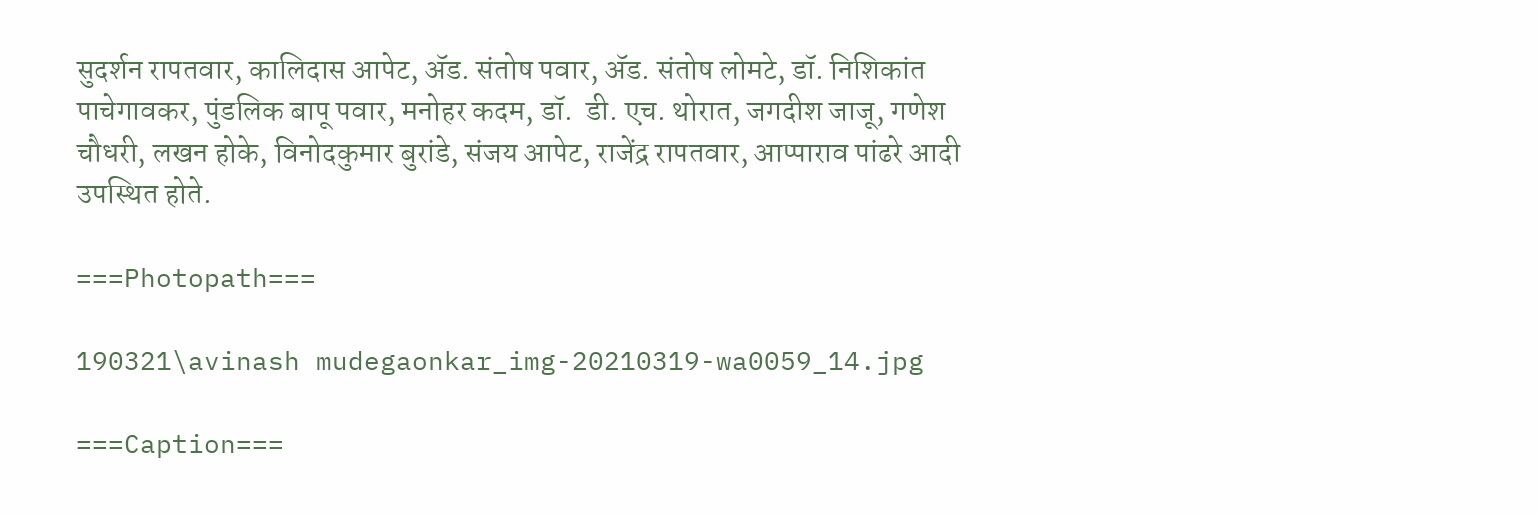सुदर्शन रापतवार, कालिदास आपेट, ॲड. संतोष पवार, ॲड. संतोष लोमटे, डॉ. निशिकांत पाचेगावकर, पुंडलिक बापू पवार, मनोहर कदम, डॉ.  डी. एच. थोरात, जगदीश जाजू, गणेश चौधरी, लखन होके, विनोदकुमार बुरांडे, संजय आपेट, राजेंद्र रापतवार, आप्पाराव पांढरे आदी उपस्थित होते.

===Photopath===

190321\avinash mudegaonkar_img-20210319-wa0059_14.jpg

===Caption===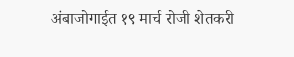अंबाजोगाईत १९ मार्च रोजी शेतकरी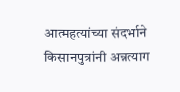आत्महत्यांच्या संदर्भाने किसानपुत्रांनी अन्नत्याग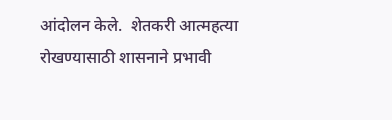आंदोलन केले.  शेतकरी आत्महत्या रोखण्यासाठी शासनाने प्रभावी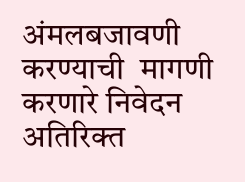अंमलबजावणी करण्याची  मागणी करणारे निवेदन अतिरिक्त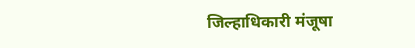जिल्हाधिकारी मंजूषा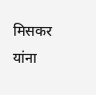मिसकर यांना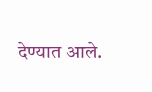देण्यात आले.